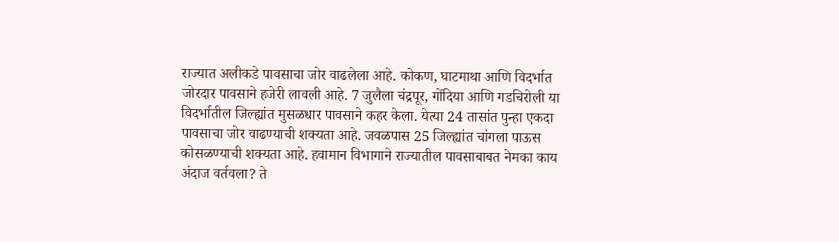राज्यात अलीकडे पावसाचा जोर वाढलेला आहे. कोकण, घाटमाथा आणि विदर्भात जोरदार पावसाने हजेरी लावली आहे. 7 जुलैला चंद्रपूर, गोंदिया आणि गडचिरोली या विदर्भातील जिल्ह्यांत मुसळधार पावसाने कहर केला. येत्या 24 तासांत पुन्हा एकदा पावसाचा जोर वाढण्याची शक्यता आहे. जवळपास 25 जिल्ह्यांत चांगला पाऊस कोसळण्याची शक्यता आहे. हवामान विभागाने राज्यातील पावसाबाबत नेमका काय अंदाज वर्तवला? ते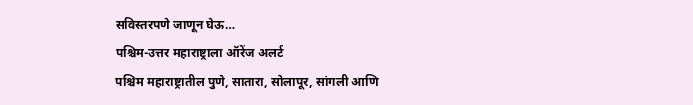सविस्तरपणे जाणून घेऊ…
पश्चिम-उत्तर महाराष्ट्राला ऑरेंज अलर्ट
पश्चिम महाराष्ट्रातील पुणे, सातारा, सोलापूर, सांगली आणि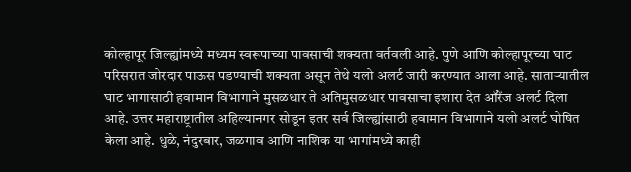कोल्हापूर जिल्ह्यांमध्ये मध्यम स्वरूपाच्या पावसाची शक्यता वर्तवली आहे. पुणे आणि कोल्हापूरच्या घाट परिसरात जोरदार पाऊस पडण्याची शक्यता असून तेथे यलो अलर्ट जारी करण्यात आला आहे. साताऱ्यातील घाट भागासाठी हवामान विभागाने मुसळधार ते अतिमुसळधार पावसाचा इशारा देत ऑरेंज अलर्ट दिला आहे. उत्तर महाराष्ट्रातील अहिल्यानगर सोडून इतर सर्व जिल्ह्यांसाठी हवामान विभागाने यलो अलर्ट घोषित केला आहे. धुळे, नंदुरबार, जळगाव आणि नाशिक या भागांमध्ये काही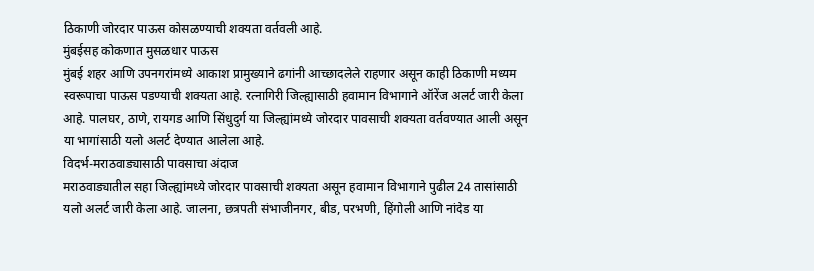ठिकाणी जोरदार पाऊस कोसळण्याची शक्यता वर्तवली आहे.
मुंबईसह कोकणात मुसळधार पाऊस
मुंबई शहर आणि उपनगरांमध्ये आकाश प्रामुख्याने ढगांनी आच्छादलेले राहणार असून काही ठिकाणी मध्यम स्वरूपाचा पाऊस पडण्याची शक्यता आहे. रत्नागिरी जिल्ह्यासाठी हवामान विभागाने ऑरेंज अलर्ट जारी केला आहे. पालघर, ठाणे, रायगड आणि सिंधुदुर्ग या जिल्ह्यांमध्ये जोरदार पावसाची शक्यता वर्तवण्यात आली असून या भागांसाठी यलो अलर्ट देण्यात आलेला आहे.
विदर्भ-मराठवाड्यासाठी पावसाचा अंदाज
मराठवाड्यातील सहा जिल्ह्यांमध्ये जोरदार पावसाची शक्यता असून हवामान विभागाने पुढील 24 तासांसाठी यलो अलर्ट जारी केला आहे. जालना, छत्रपती संभाजीनगर, बीड, परभणी, हिंगोली आणि नांदेड या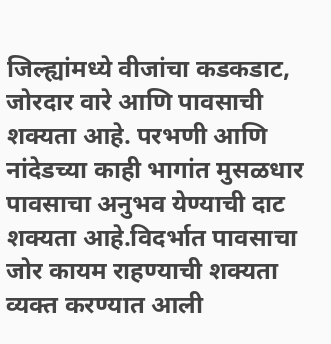जिल्ह्यांमध्ये वीजांचा कडकडाट, जोरदार वारे आणि पावसाची शक्यता आहे. परभणी आणि नांदेडच्या काही भागांत मुसळधार पावसाचा अनुभव येण्याची दाट शक्यता आहे.विदर्भात पावसाचा जोर कायम राहण्याची शक्यता व्यक्त करण्यात आली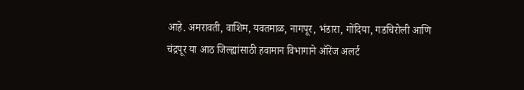आहे. अमरावती, वाशिम, यवतमाळ, नागपूर, भंडारा, गोंदिया, गडचिरोली आणि चंद्रपूर या आठ जिल्ह्यांसाठी हवामान विभागाने ऑरेंज अलर्ट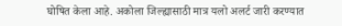घोषित केला आहे. अकोला जिल्ह्यासाठी मात्र यलो अलर्ट जारी करण्यात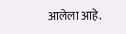आलेला आहे.